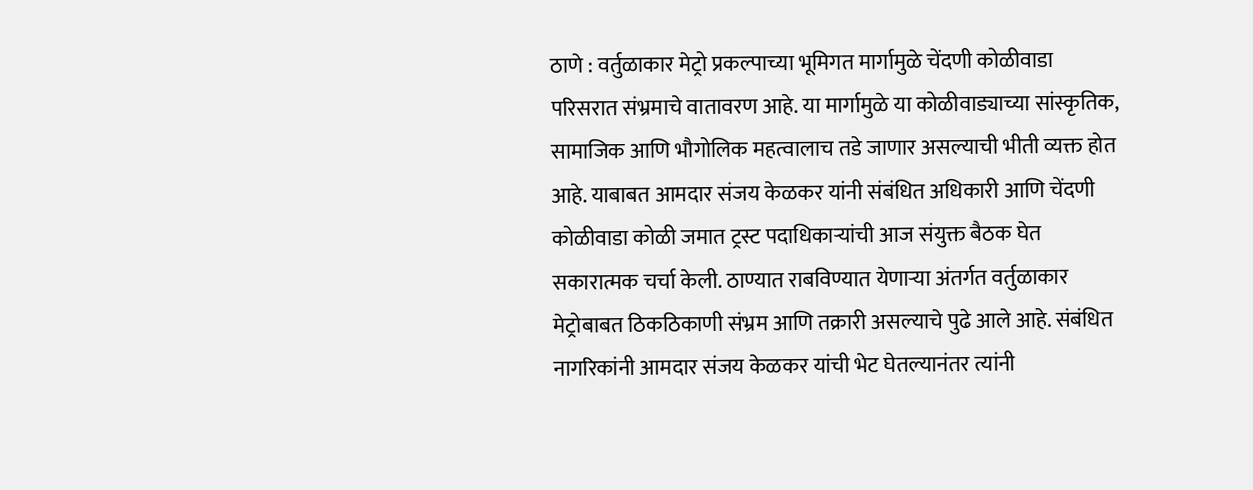ठाणे : वर्तुळाकार मेट्रो प्रकल्पाच्या भूमिगत मार्गामुळे चेंदणी कोळीवाडा परिसरात संभ्रमाचे वातावरण आहे. या मार्गामुळे या कोळीवाड्याच्या सांस्कृतिक, सामाजिक आणि भौगोलिक महत्वालाच तडे जाणार असल्याची भीती व्यक्त होत आहे. याबाबत आमदार संजय केळकर यांनी संबंधित अधिकारी आणि चेंदणी कोळीवाडा कोळी जमात ट्रस्ट पदाधिकाऱ्यांची आज संयुक्त बैठक घेत सकारात्मक चर्चा केली. ठाण्यात राबविण्यात येणाऱ्या अंतर्गत वर्तुळाकार मेट्रोबाबत ठिकठिकाणी संभ्रम आणि तक्रारी असल्याचे पुढे आले आहे. संबंधित नागरिकांनी आमदार संजय केळकर यांची भेट घेतल्यानंतर त्यांनी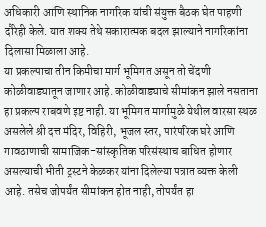अधिकारी आणि स्थानिक नागरिक यांची संयुक्त बैठक घेत पाहणी दौरेही केले. यात शक्य तेथे सकारात्मक बदल झाल्याने नागरिकांना दिलासा मिळाला आहे.
या प्रकल्पाचा तीन किमीचा मार्ग भूमिगत असून तो चेंदणी कोळीवाड्यातून जाणार आहे. कोळीवाड्याचे सीमांकन झाले नसताना हा प्रकल्प राबवणे इष्ट नाही. या भूमिगत मार्गामुळे येथील वारसा स्थळ असलेले श्री दत्त मंदिर, विहिरी, भूजल स्तर, पारंपरिक घरे आणि गावठाणाची सामाजिक-सांस्कृतिक परिसंस्थाच बाधित होणार असल्याची भीती ट्रस्टने केळकर यांना दिलेल्या पत्रात व्यक्त केली आहे. तसेच जोपर्यंत सीमांकन होत नाही, तोपर्यंत हा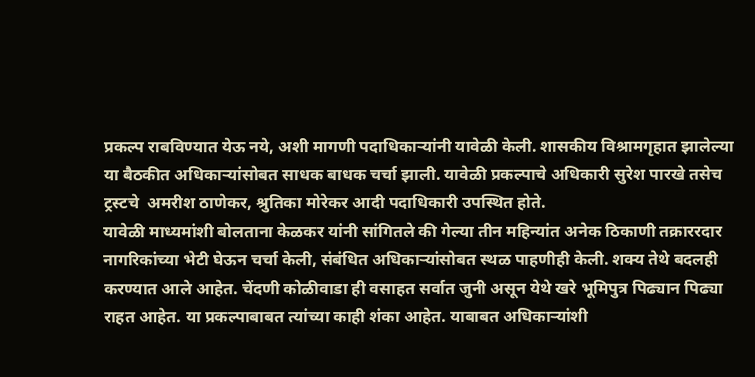प्रकल्प राबविण्यात येऊ नये, अशी मागणी पदाधिकाऱ्यांनी यावेळी केली. शासकीय विश्रामगृहात झालेल्या या बैठकीत अधिकाऱ्यांसोबत साधक बाधक चर्चा झाली. यावेळी प्रकल्पाचे अधिकारी सुरेश पारखे तसेच ट्रस्टचे  अमरीश ठाणेकर, श्रुतिका मोरेकर आदी पदाधिकारी उपस्थित होते.
यावेळी माध्यमांशी बोलताना केळकर यांनी सांगितले की गेल्या तीन महिन्यांत अनेक ठिकाणी तक्राररदार नागरिकांच्या भेटी घेऊन चर्चा केली, संबंधित अधिकाऱ्यांसोबत स्थळ पाहणीही केली. शक्य तेथे बदलही करण्यात आले आहेत. चेंदणी कोळीवाडा ही वसाहत सर्वात जुनी असून येथे खरे भूमिपुत्र पिढ्यान पिढ्या राहत आहेत. या प्रकल्पाबाबत त्यांच्या काही शंका आहेत. याबाबत अधिकाऱ्यांशी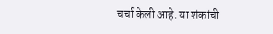चर्चा केली आहे. या शंकांची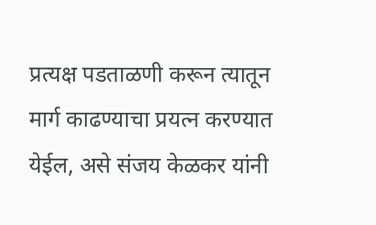प्रत्यक्ष पडताळणी करून त्यातून मार्ग काढण्याचा प्रयत्न करण्यात येईल, असे संजय केळकर यांनी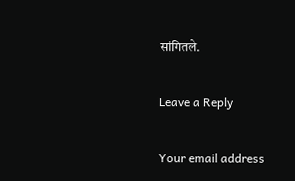सांगितले.

Leave a Reply

Your email address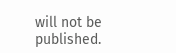will not be published.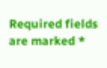Required fields are marked *